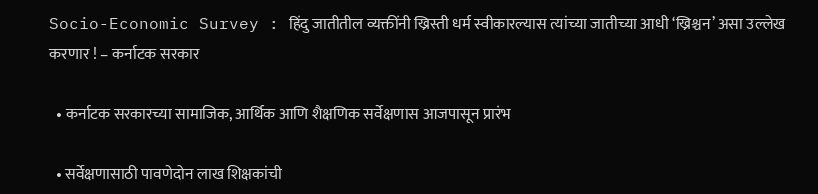Socio-Economic Survey : हिंदु जातीतील व्यक्तींनी ख्रिस्ती धर्म स्वीकारल्यास त्यांच्या जातीच्या आधी ‘ख्रिश्चन’ असा उल्लेख करणार ! – कर्नाटक सरकार

  • कर्नाटक सरकारच्या सामाजिक, आर्थिक आणि शैक्षणिक सर्वेक्षणास आजपासून प्रारंभ

  • सर्वेक्षणासाठी पावणेदोन लाख शिक्षकांची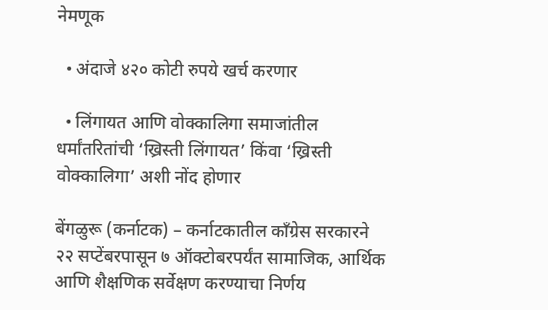नेमणूक

  • अंदाजे ४२० कोटी रुपये खर्च करणार

  • लिंगायत आणि वोक्कालिगा समाजांतील धर्मांतरितांची ‘ख्रिस्ती लिंगायत’ किंवा ‘ख्रिस्ती वोक्कालिगा’ अशी नोंद होणार

बेंगळुरू (कर्नाटक) – कर्नाटकातील काँग्रेस सरकारने २२ सप्टेंबरपासून ७ ऑक्टोबरपर्यंत सामाजिक, आर्थिक आणि शैक्षणिक सर्वेक्षण करण्याचा निर्णय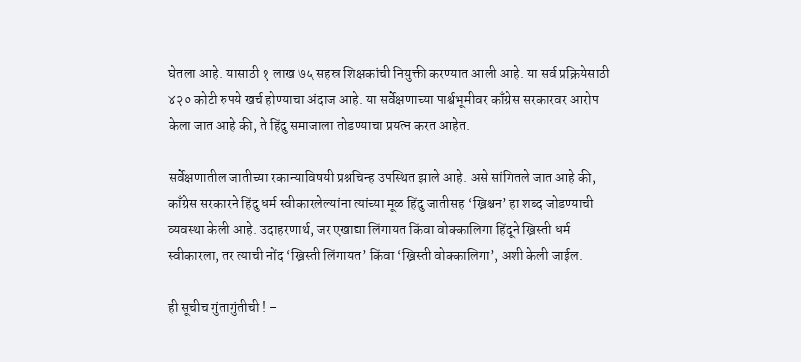घेतला आहे. यासाठी १ लाख ७५ सहस्र शिक्षकांची नियुक्ती करण्यात आली आहे. या सर्व प्रक्रियेसाठी ४२० कोटी रुपये खर्च होण्याचा अंदाज आहे. या सर्वेक्षणाच्या पार्श्वभूमीवर काँग्रेस सरकारवर आरोप केला जात आहे की, ते हिंदु समाजाला तोडण्याचा प्रयत्न करत आहेत.

सर्वेक्षणातील जातीच्या रकान्याविषयी प्रश्नचिन्ह उपस्थित झाले आहे. असे सांगितले जात आहे की, काँग्रेस सरकारने हिंदु धर्म स्वीकारलेल्यांना त्यांच्या मूळ हिंदु जातीसह ‘ख्रिश्चन’ हा शब्द जोडण्याची व्यवस्था केली आहे. उदाहरणार्थ, जर एखाद्या लिंगायत किंवा वोक्कालिगा हिंदूने ख्रिस्ती धर्म स्वीकारला, तर त्याची नोंद ‘ख्रिस्ती लिंगायत’ किंवा ‘ख्रिस्ती वोक्कालिगा’, अशी केली जाईल.

ही सूचीच गुंतागुंतीची ! –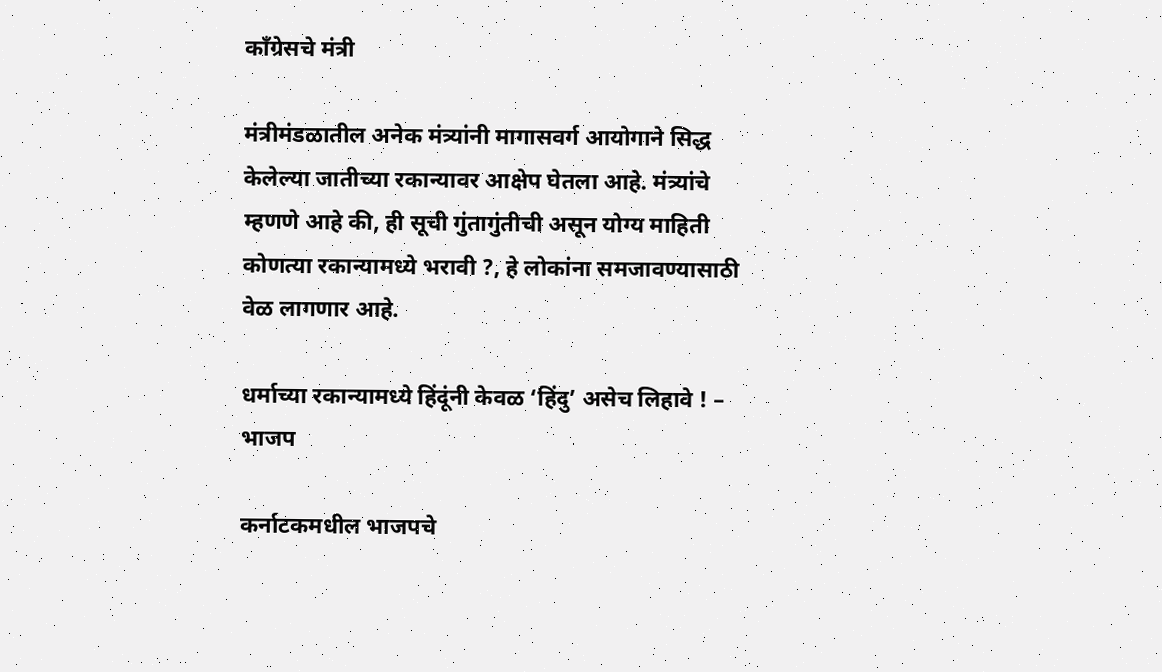काँग्रेसचे मंत्री

मंत्रीमंडळातील अनेक मंत्र्यांनी मागासवर्ग आयोगाने सिद्ध केलेल्या जातीच्या रकान्यावर आक्षेप घेतला आहे. मंत्र्यांचे म्हणणे आहे की, ही सूची गुंतागुंतीची असून योग्य माहिती कोणत्या रकान्यामध्ये भरावी ?, हे लोकांना समजावण्यासाठी वेळ लागणार आहे.

धर्माच्या रकान्यामध्ये हिंदूंनी केवळ ‘हिंदु’ असेच लिहावे ! – भाजप

कर्नाटकमधील भाजपचे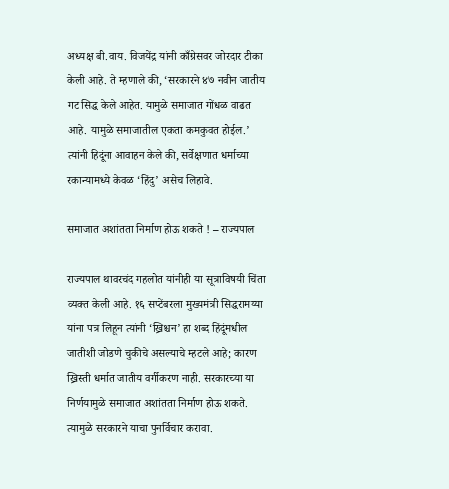अध्यक्ष बी.वाय. विजयेंद्र यांनी काँग्रेसवर जोरदार टीका केली आहे. ते म्हणाले की, ‘सरकारने ४७ नवीन जातीय गट सिद्ध केले आहेत. यामुळे समाजात गोंधळ वाढत आहे. यामुळे समाजातील एकता कमकुवत होईल.’ त्यांनी हिदूंना आवाहन केले की, सर्वेक्षणात धर्माच्या रकान्यामध्ये केवळ ‘हिंदु’ असेच लिहावे.

समाजात अशांतता निर्माण होऊ शकते ! – राज्यपाल

राज्यपाल थावरचंद गहलोत यांनीही या सूत्राविषयी चिंता व्यक्त केली आहे. १६ सप्टेंबरला मुख्यमंत्री सिद्धरामय्या यांना पत्र लिहून त्यांनी ‘ख्रिश्चन’ हा शब्द हिंदूंमधील जातीशी जोडणे चुकीचे असल्याचे म्हटले आहे; कारण ख्रिस्ती धर्मात जातीय वर्गीकरण नाही. सरकारच्या या निर्णयामुळे समाजात अशांतता निर्माण होऊ शकते. त्यामुळे सरकारने याचा पुनर्विचार करावा.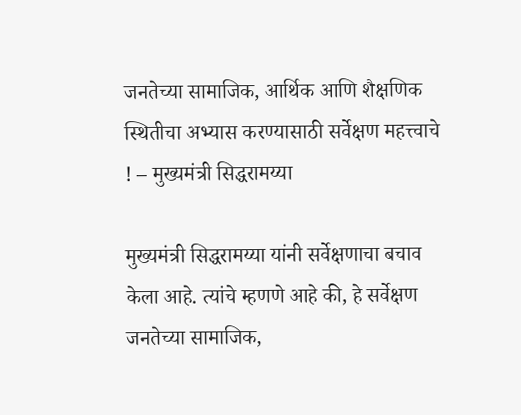जनतेच्या सामाजिक, आर्थिक आणि शैक्षणिक स्थितीचा अभ्यास करण्यासाठी सर्वेक्षण महत्त्वाचे ! – मुख्यमंत्री सिद्धरामय्या

मुख्यमंत्री सिद्धरामय्या यांनी सर्वेक्षणाचा बचाव केला आहे. त्यांचे म्हणणे आहे की, हे सर्वेक्षण जनतेच्या सामाजिक,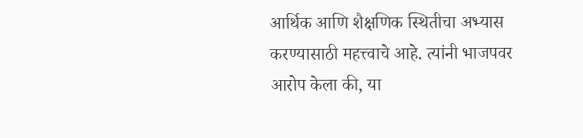आर्थिक आणि शैक्षणिक स्थितीचा अभ्यास करण्यासाठी महत्त्वाचे आहे. त्यांनी भाजपवर आरोप केला की, या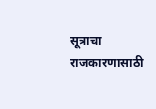सूत्राचा राजकारणासाठी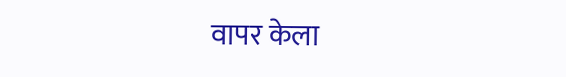वापर केला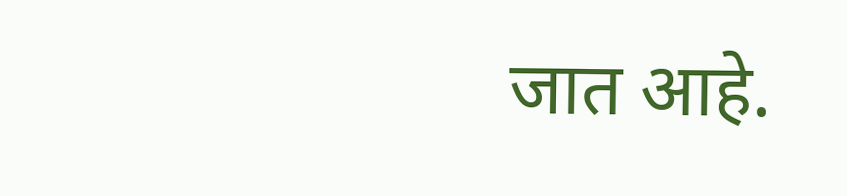जात आहे.